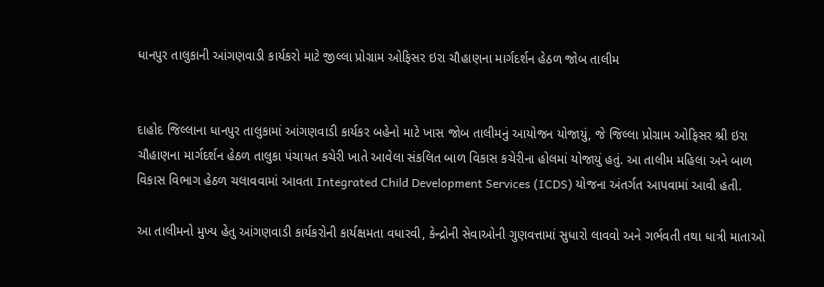ધાનપુર તાલુકાની આંગણવાડી કાર્યકરો માટે જીલ્લા પ્રોગ્રામ ઓફિસર ઇરા ચૌહાણના માર્ગદર્શન હેઠળ જોબ તાલીમ


દાહોદ જિલ્લાના ધાનપુર તાલુકામાં આંગણવાડી કાર્યકર બહેનો માટે ખાસ જોબ તાલીમનું આયોજન યોજાયું, જે જિલ્લા પ્રોગ્રામ ઓફિસર શ્રી ઇરા ચૌહાણના માર્ગદર્શન હેઠળ તાલુકા પંચાયત કચેરી ખાતે આવેલા સંકલિત બાળ વિકાસ કચેરીના હોલમાં યોજાયું હતું. આ તાલીમ મહિલા અને બાળ વિકાસ વિભાગ હેઠળ ચલાવવામાં આવતા Integrated Child Development Services (ICDS) યોજના અંતર્ગત આપવામાં આવી હતી.

આ તાલીમનો મુખ્ય હેતુ આંગણવાડી કાર્યકરોની કાર્યક્ષમતા વધારવી, કેન્દ્રોની સેવાઓની ગુણવત્તામાં સુધારો લાવવો અને ગર્ભવતી તથા ધાત્રી માતાઓ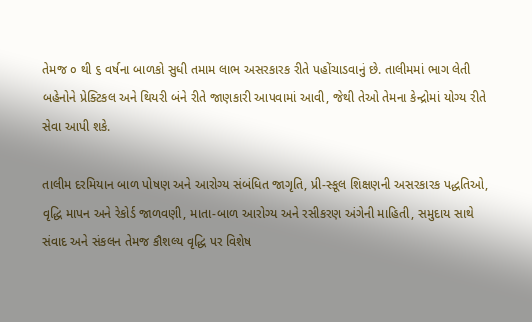તેમજ ૦ થી ૬ વર્ષના બાળકો સુધી તમામ લાભ અસરકારક રીતે પહોંચાડવાનું છે. તાલીમમાં ભાગ લેતી બહેનોને પ્રેક્ટિકલ અને થિયરી બંને રીતે જાણકારી આપવામાં આવી, જેથી તેઓ તેમના કેન્દ્રોમાં યોગ્ય રીતે સેવા આપી શકે.

તાલીમ દરમિયાન બાળ પોષણ અને આરોગ્ય સંબંધિત જાગૃતિ, પ્રી-સ્કૂલ શિક્ષણની અસરકારક પદ્ધતિઓ, વૃદ્ધિ માપન અને રેકોર્ડ જાળવણી, માતા-બાળ આરોગ્ય અને રસીકરણ અંગેની માહિતી, સમુદાય સાથે સંવાદ અને સંકલન તેમજ કૌશલ્ય વૃદ્ધિ પર વિશેષ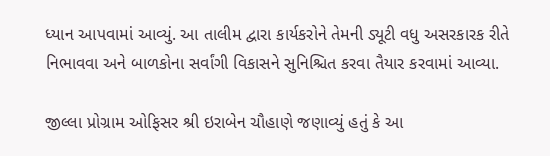ધ્યાન આપવામાં આવ્યું. આ તાલીમ દ્વારા કાર્યકરોને તેમની ડ્યૂટી વધુ અસરકારક રીતે નિભાવવા અને બાળકોના સર્વાંગી વિકાસને સુનિશ્ચિત કરવા તૈયાર કરવામાં આવ્યા.

જીલ્લા પ્રોગ્રામ ઓફિસર શ્રી ઇરાબેન ચૌહાણે જણાવ્યું હતું કે આ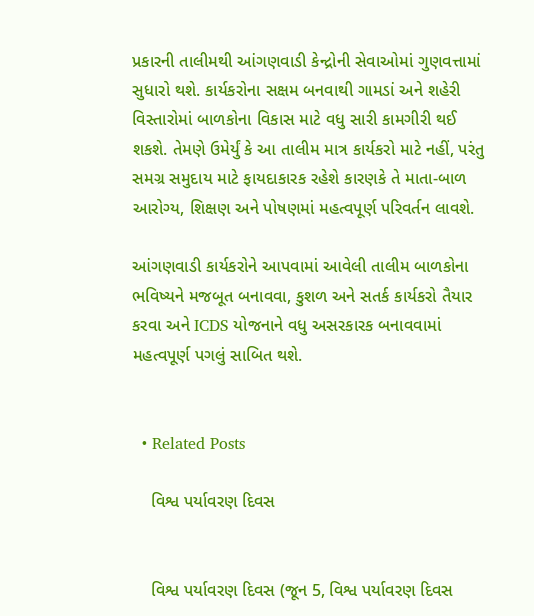પ્રકારની તાલીમથી આંગણવાડી કેન્દ્રોની સેવાઓમાં ગુણવત્તામાં સુધારો થશે. કાર્યકરોના સક્ષમ બનવાથી ગામડાં અને શહેરી વિસ્તારોમાં બાળકોના વિકાસ માટે વધુ સારી કામગીરી થઈ શકશે. તેમણે ઉમેર્યું કે આ તાલીમ માત્ર કાર્યકરો માટે નહીં, પરંતુ સમગ્ર સમુદાય માટે ફાયદાકારક રહેશે કારણકે તે માતા-બાળ આરોગ્ય, શિક્ષણ અને પોષણમાં મહત્વપૂર્ણ પરિવર્તન લાવશે.

આંગણવાડી કાર્યકરોને આપવામાં આવેલી તાલીમ બાળકોના ભવિષ્યને મજબૂત બનાવવા, કુશળ અને સતર્ક કાર્યકરો તૈયાર કરવા અને ICDS યોજનાને વધુ અસરકારક બનાવવામાં મહત્વપૂર્ણ પગલું સાબિત થશે.


  • Related Posts

    વિશ્વ પર્યાવરણ દિવસ


    વિશ્વ પર્યાવરણ દિવસ (જૂન 5, વિશ્વ પર્યાવરણ દિવસ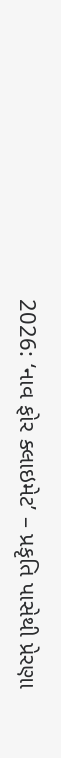2026: ‘નાવ ફોર ક્લાઇમેટ’ – પ્રકૃતિ પાસેથી પ્રેરણા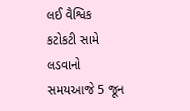લઈ વૈશ્વિક કટોકટી સામે લડવાનો સમયઆજે 5 જૂન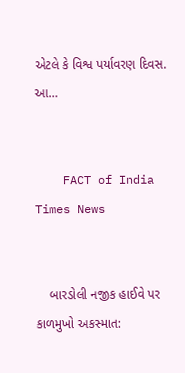એટલે કે વિશ્વ પર્યાવરણ દિવસ. આ…


    FACT of India Times News


    બારડોલી નજીક હાઈવે પર કાળમુખો અકસ્માત: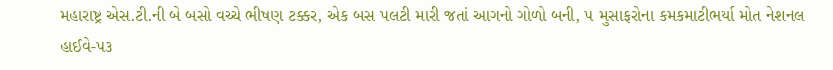મહારાષ્ટ્ર એસ.ટી.ની બે બસો વચ્ચે ભીષણ ટક્કર, એક બસ પલટી મારી જતાં આગનો ગોળો બની, ૫ મુસાફરોના કમકમાટીભર્યા મોત નેશનલ હાઈવે-૫૩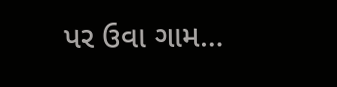પર ઉવા ગામ…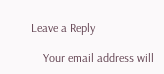Leave a Reply

    Your email address will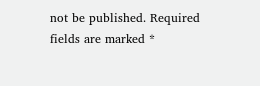not be published. Required fields are marked *